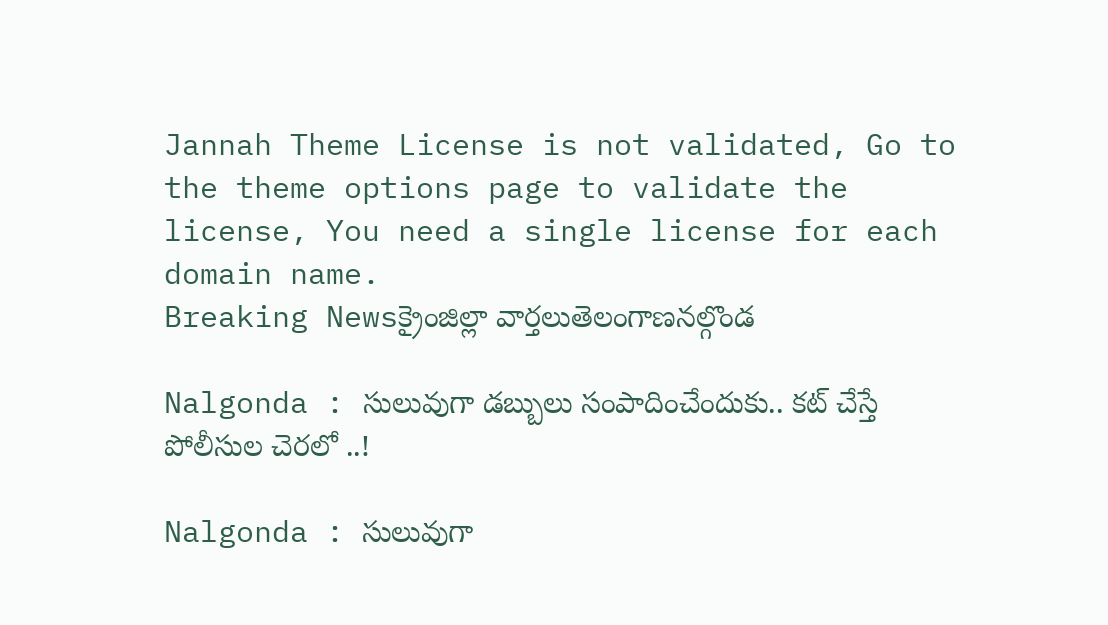Jannah Theme License is not validated, Go to the theme options page to validate the license, You need a single license for each domain name.
Breaking Newsక్రైంజిల్లా వార్తలుతెలంగాణనల్గొండ

Nalgonda : సులువుగా డబ్బులు సంపాదించేందుకు.. కట్ చేస్తే పోలీసుల చెరలో ..!

Nalgonda : సులువుగా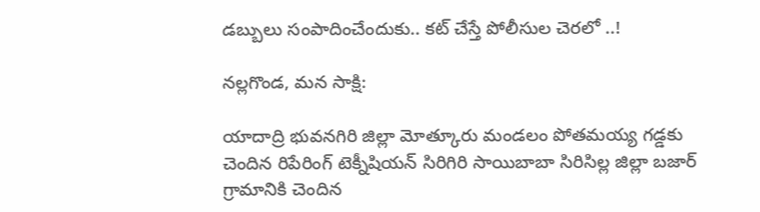డబ్బులు సంపాదించేందుకు.. కట్ చేస్తే పోలీసుల చెరలో ..!

నల్లగొండ, మన సాక్షి:

యాదాద్రి భువనగిరి జిల్లా మోత్కూరు మండలం పోతమయ్య గడ్డకు చెందిన రిపేరింగ్ టెక్నీషియన్ సిరిగిరి సాయిబాబా సిరిసిల్ల జిల్లా బజార్ గ్రామానికి చెందిన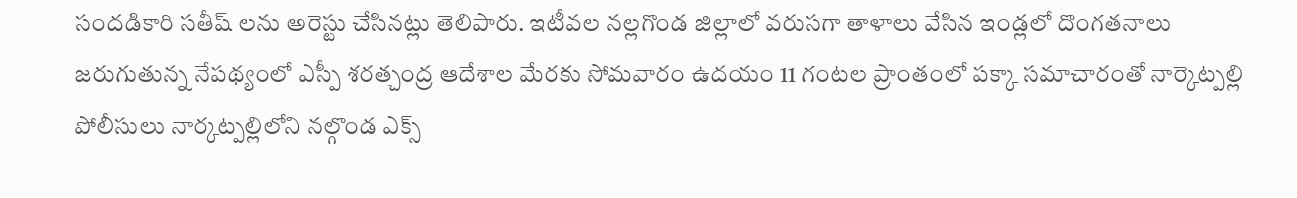సందడికారి సతీష్ లను అరెస్టు చేసినట్లు తెలిపారు. ఇటీవల నల్లగొండ జిల్లాలో వరుసగా తాళాలు వేసిన ఇండ్లలో దొంగతనాలు జరుగుతున్న నేపథ్యంలో ఎస్పీ శరత్చంద్ర ఆదేశాల మేరకు సోమవారం ఉదయం 11 గంటల ప్రాంతంలో పక్కా సమాచారంతో నార్కెట్పల్లి పోలీసులు నార్కట్పల్లిలోని నల్గొండ ఎక్స్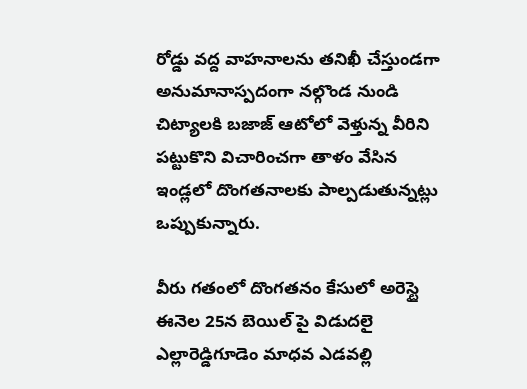రోడ్డు వద్ద వాహనాలను తనిఖీ చేస్తుండగా అనుమానాస్పదంగా నల్గొండ నుండి చిట్యాలకి బజాజ్ ఆటోలో వెళ్తున్న వీరిని పట్టుకొని విచారించగా తాళం వేసిన ఇండ్లలో దొంగతనాలకు పాల్పడుతున్నట్లు ఒప్పుకున్నారు.

వీరు గతంలో దొంగతనం కేసులో అరెస్టై ఈనెల 25న బెయిల్ పై విడుదలై ఎల్లారెడ్డిగూడెం మాధవ ఎడవల్లి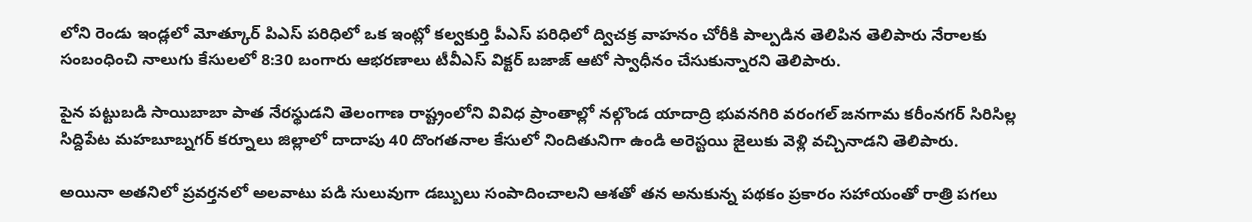లోని రెండు ఇండ్లలో మోత్కూర్ పిఎస్ పరిధిలో ఒక ఇంట్లో కల్వకుర్తి పీఎస్ పరిధిలో ద్విచక్ర వాహనం చోరీకి పాల్పడిన తెలిపిన తెలిపారు నేరాలకు సంబంధించి నాలుగు కేసులలో 8:30 బంగారు ఆభరణాలు టీవీఎస్ విక్టర్ బజాజ్ ఆటో స్వాధీనం చేసుకున్నారని తెలిపారు.

పైన పట్టుబడి సాయిబాబా పాత నేరస్థుడని తెలంగాణ రాష్ట్రంలోని వివిధ ప్రాంతాల్లో నల్గొండ యాదాద్రి భువనగిరి వరంగల్ జనగామ కరీంనగర్ సిరిసిల్ల సిద్దిపేట మహబూబ్నగర్ కర్నూలు జిల్లాలో దాదాపు 40 దొంగతనాల కేసులో నిందితునిగా ఉండి అరెస్టయి జైలుకు వెళ్లి వచ్చినాడని తెలిపారు.

అయినా అతనిలో ప్రవర్తనలో అలవాటు పడి సులువుగా డబ్బులు సంపాదించాలని ఆశతో తన అనుకున్న పథకం ప్రకారం సహాయంతో రాత్రి పగలు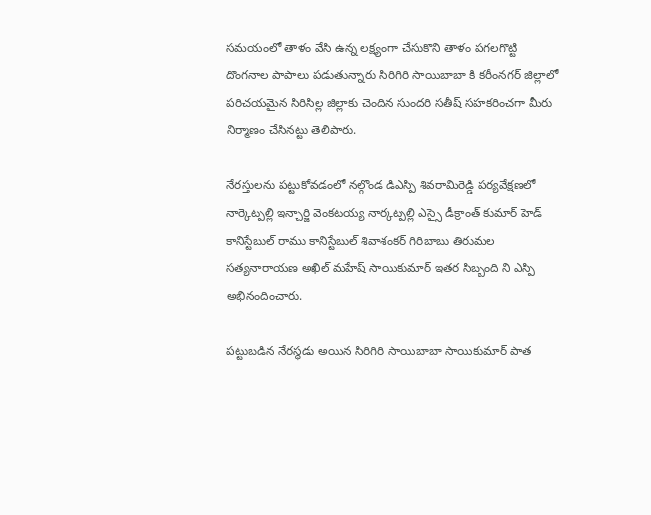సమయంలో తాళం వేసి ఉన్న లక్ష్యంగా చేసుకొని తాళం పగలగొట్టి దొంగనాల పాపాలు పడుతున్నారు సిరిగిరి సాయిబాబా కి కరీంనగర్ జిల్లాలో పరిచయమైన సిరిసిల్ల జిల్లాకు చెందిన సుందరి సతీష్ సహకరించగా మీరు నిర్మాణం చేసినట్టు తెలిపారు.

నేరస్తులను పట్టుకోవడంలో నల్గొండ డిఎస్పి శివరామిరెడ్డి పర్యవేక్షణలో నార్కెట్పల్లి ఇన్చార్జి వెంకటయ్య నార్కట్పల్లి ఎస్సై డీక్రాంత్ కుమార్ హెడ్ కానిస్టేబుల్ రాము కానిస్టేబుల్ శివాశంకర్ గిరిబాబు తిరుమల సత్యనారాయణ అఖిల్ మహేష్ సాయికుమార్ ఇతర సిబ్బంది ని ఎస్పి అభినందించారు.

పట్టుబడిన నేరస్థడు అయిన సిరిగిరి సాయిబాబా సాయికుమార్ పాత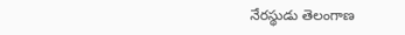నేరస్థుడు తెలంగాణ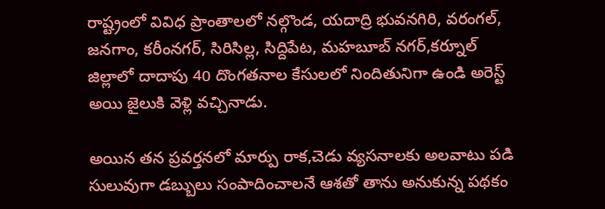రాష్ట్రంలో వివిధ ప్రాంతాలలో నల్గొండ, యదాద్రి భువనగిరి, వరంగల్, జనగాం, కరీంనగర్, సిరిసిల్ల, సిద్దిపేట, మహబూబ్ నగర్,కర్నూల్ జిల్లాలో దాదాపు 40 దొంగతనాల కేసులలో నిందితునిగా ఉండి అరెస్ట్ అయి జైలుకి వెళ్లి వచ్చినాడు.

అయిన తన ప్రవర్తనలో మార్పు రాక,చెడు వ్యసనాలకు అలవాటు పడి సులువుగా డబ్బులు సంపాదించాలనే ఆశతో తాను అనుకున్న పథకం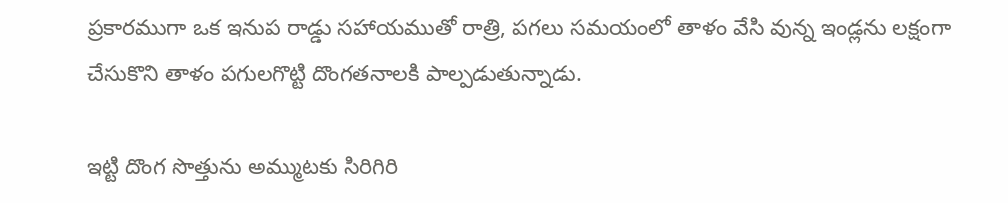ప్రకారముగా ఒక ఇనుప రాడ్డు సహాయముతో రాత్రి, పగలు సమయంలో తాళం వేసి వున్న ఇండ్లను లక్షంగా చేసుకొని తాళం పగులగొట్టి దొంగతనాలకి పాల్పడుతున్నాడు.

ఇట్టి దొంగ సొత్తును అమ్ముటకు సిరిగిరి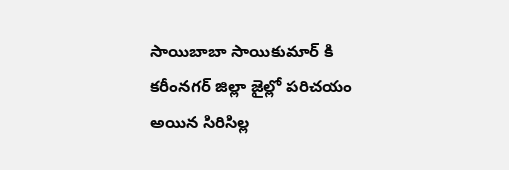సాయిబాబా సాయికుమార్ కి కరీంనగర్ జిల్లా జైల్లో పరిచయం అయిన సిరిసిల్ల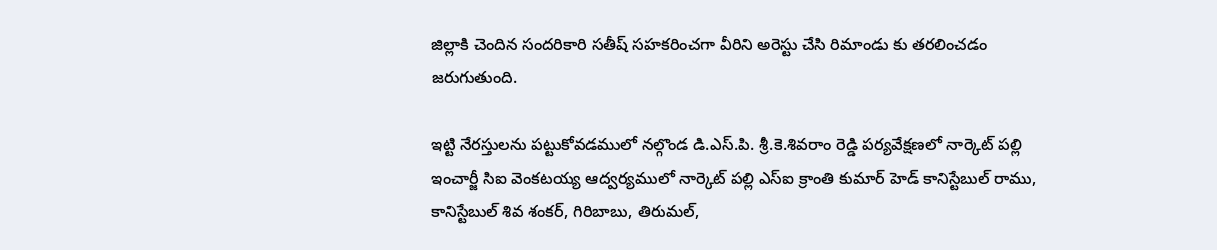జిల్లాకి చెందిన సందరికారి సతీష్ సహకరించగా వీరిని అరెస్టు చేసి రిమాండు కు తరలించడం జరుగుతుంది.

ఇట్టి నేరస్తులను పట్టుకోవడములో నల్గొండ డి.ఎస్.పి. శ్రీ.కె.శివరాం రెడ్డి పర్యవేక్షణలో నార్కెట్ పల్లి ఇంచార్జీ సిఐ వెంకటయ్య ఆద్వర్యములో నార్కెట్ పల్లి ఎస్ఐ క్రాంతి కుమార్ హెడ్ కానిస్టేబుల్ రాము, కానిస్టేబుల్ శివ శంకర్, గిరిబాబు, తిరుమల్,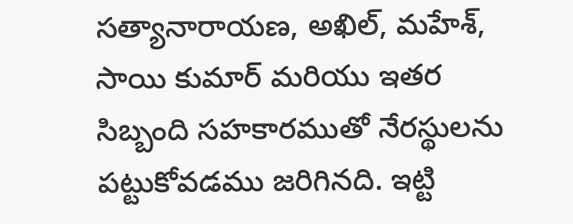సత్యానారాయణ, అఖిల్, మహేశ్, సాయి కుమార్ మరియు ఇతర సిబ్బంది సహకారముతో నేరస్థులను పట్టుకోవడము జరిగినది. ఇట్టి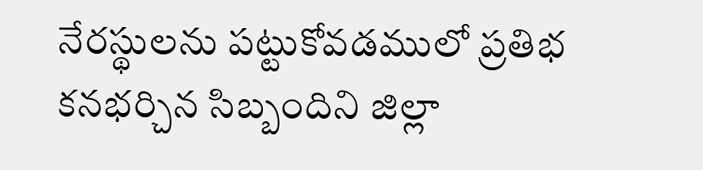నేరస్థులను పట్టుకోవడములో ప్రతిభ కనభర్చిన సిబ్బందిని జిల్లా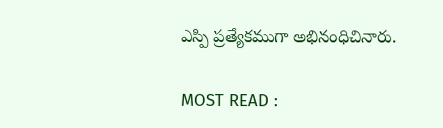ఎస్పి ప్రత్యేకముగా అభినంధిచినారు.

MOST READ :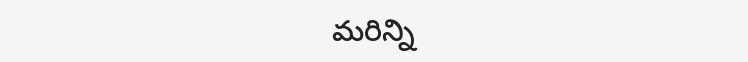మరిన్ని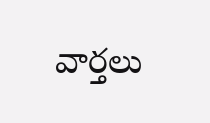వార్తలు